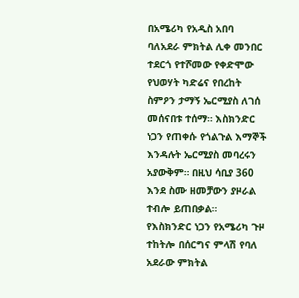በአሜሪካ የአዲስ አበባ ባለአደራ ምክትል ሊቀ መንበር ተደርጎ የተሾመው የቀድሞው የህወሃት ካድሬና የበረከት ስምዖን ታማኝ ኤርሚያስ ለገሰ መሰናበቱ ተሰማ። እስክንድር ነጋን የጠቀሱ የጎልጉል እማኞች እንዳሉት ኤርሚያስ መባረሩን አያውቅም። በዚህ ሳቢያ 360 እንደ ስሙ ዘመቻውን ያዞራል ተብሎ ይጠበቃል።
የእስክንድር ነጋን የአሜሪካ ጉዞ ተከትሎ በሰርግና ምላሽ የባለ አደራው ምክትል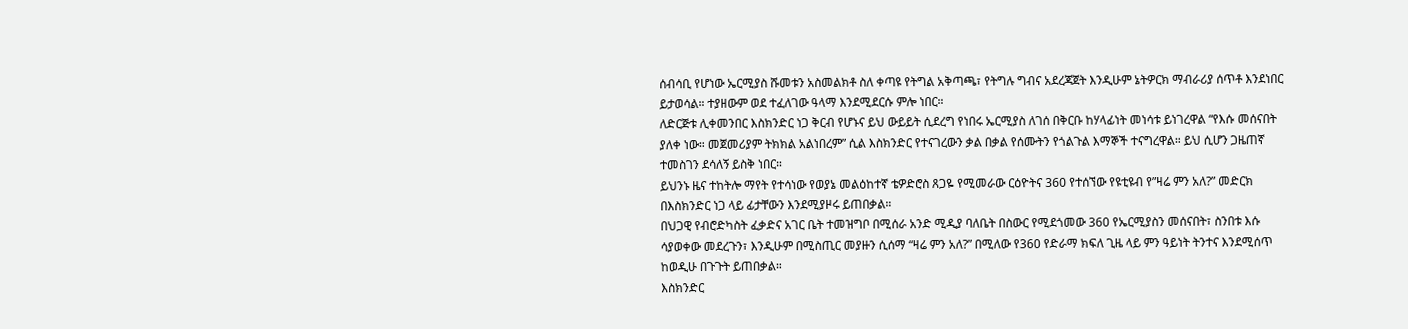ሰብሳቢ የሆነው ኤርሚያስ ሹመቱን አስመልክቶ ስለ ቀጣዩ የትግል አቅጣጫ፣ የትግሉ ግብና አደረጃጀት እንዲሁም ኔትዎርክ ማብራሪያ ሰጥቶ እንደነበር ይታወሳል። ተያዘውም ወደ ተፈለገው ዓላማ እንደሚደርሱ ምሎ ነበር።
ለድርጅቱ ሊቀመንበር እስክንድር ነጋ ቅርብ የሆኑና ይህ ውይይት ሲደረግ የነበሩ ኤርሚያስ ለገሰ በቅርቡ ከሃላፊነት መነሳቱ ይነገረዋል “የእሱ መሰናበት ያለቀ ነው። መጀመሪያም ትክክል አልነበረም” ሲል እስክንድር የተናገረውን ቃል በቃል የሰሙትን የጎልጉል እማኞች ተናግረዋል። ይህ ሲሆን ጋዜጠኛ ተመስገን ደሳለኝ ይስቅ ነበር።
ይህንኑ ዜና ተከትሎ ማየት የተሳነው የወያኔ መልዕከተኛ ቴዎድሮስ ጸጋዬ የሚመራው ርዕዮትና 360 የተሰኘው የዩቲዩብ የ”ዛሬ ምን አለ?” መድርክ በእስክንድር ነጋ ላይ ፊታቸውን እንደሚያዞሩ ይጠበቃል።
በህጋዊ የብሮድካስት ፈቃድና አገር ቤት ተመዝግቦ በሚሰራ አንድ ሚዲያ ባለቤት በስውር የሚደጎመው 360 የኤርሚያስን መሰናበት፣ ስንበቱ እሱ ሳያወቀው መደረጉን፣ እንዲሁም በሚስጢር መያዙን ሲሰማ “ዛሬ ምን አለ?” በሚለው የ360 የድራማ ክፍለ ጊዜ ላይ ምን ዓይነት ትንተና እንደሚሰጥ ከወዲሁ በጉጉት ይጠበቃል።
እስክንድር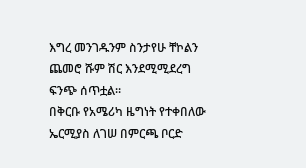እግረ መንገዱንም ስንታየሁ ቸኮልን ጨመሮ ሹም ሽር እንደሚሚደረግ ፍንጭ ሰጥቷል።
በቅርቡ የአሜሪካ ዜግነት የተቀበለው ኤርሚያስ ለገሠ በምርጫ ቦርድ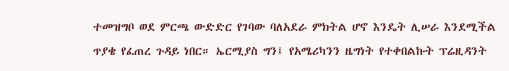ተመዝግቦ ወደ ምርጫ ውድድር የገባው ባለአደራ ምክትል ሆኖ እንዴት ሊሠራ እንደሚችል ጥያቄ የፈጠረ ጉዳይ ነበር። ኤርሚያስ ግን፤ የአሜሪካንን ዜግነት የተቀበልኩት ፕሬዚዳንት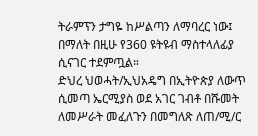ትራምፕን ታግዬ ከሥልጣን ለማባረር ነው፤ በማለት በዚሁ የ360 ዩትዩብ ማስተላለፊያ ሲናገር ተደምጧል።
ድህረ ህወሓት/ኢህአዴግ በኢትዮጵያ ለውጥ ሲመጣ ኤርሚያስ ወደ አገር ገብቶ በሹመት ለመሥራት መፈለጉን በመግለጽ ለጠ/ሚ/ር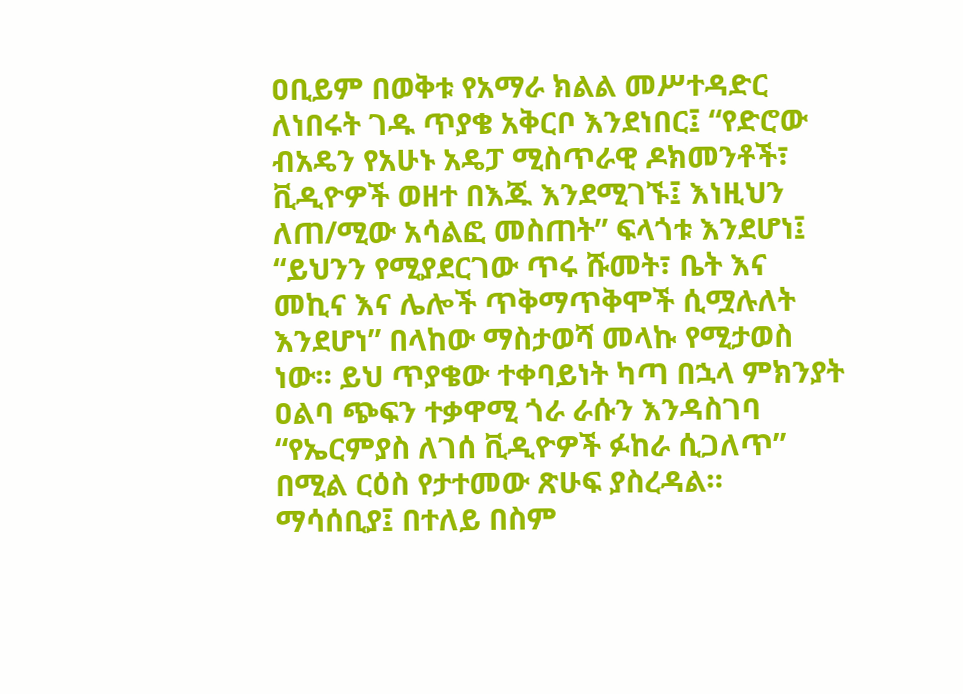ዐቢይም በወቅቱ የአማራ ክልል መሥተዳድር ለነበሩት ገዱ ጥያቄ አቅርቦ እንደነበር፤ “የድሮው ብአዴን የአሁኑ አዴፓ ሚስጥራዊ ዶክመንቶች፣ ቪዲዮዎች ወዘተ በእጁ እንደሚገኙ፤ እነዚህን ለጠ/ሚው አሳልፎ መስጠት” ፍላጎቱ እንደሆነ፤ “ይህንን የሚያደርገው ጥሩ ሹመት፣ ቤት እና መኪና እና ሌሎች ጥቅማጥቅሞች ሲሟሉለት እንደሆነ” በላከው ማስታወሻ መላኩ የሚታወስ ነው። ይህ ጥያቄው ተቀባይነት ካጣ በኋላ ምክንያት ዐልባ ጭፍን ተቃዋሚ ጎራ ራሱን እንዳስገባ “የኤርምያስ ለገሰ ቪዲዮዎች ፉከራ ሲጋለጥ” በሚል ርዕስ የታተመው ጽሁፍ ያስረዳል።
ማሳሰቢያ፤ በተለይ በስም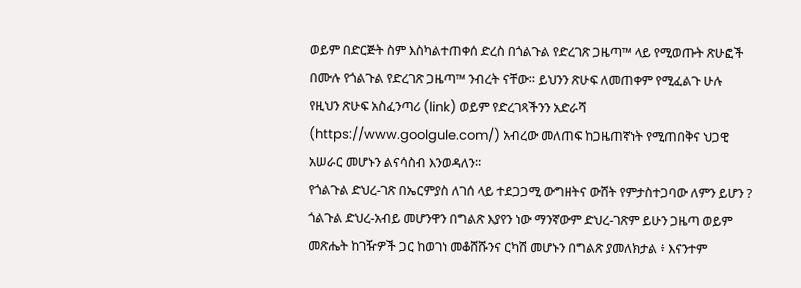ወይም በድርጅት ስም እስካልተጠቀሰ ድረስ በጎልጉል የድረገጽ ጋዜጣ™ ላይ የሚወጡት ጽሁፎች በሙሉ የጎልጉል የድረገጽ ጋዜጣ™ ንብረት ናቸው። ይህንን ጽሁፍ ለመጠቀም የሚፈልጉ ሁሉ የዚህን ጽሁፍ አስፈንጣሪ (link) ወይም የድረገጻችንን አድራሻ (https://www.goolgule.com/) አብረው መለጠፍ ከጋዜጠኛነት የሚጠበቅና ህጋዊ አሠራር መሆኑን ልናሳስብ እንወዳለን።
የጎልጉል ድህረ-ገጽ በኤርምያስ ለገሰ ላይ ተደጋጋሚ ውግዘትና ውሸት የምታስተጋባው ለምን ይሆን ? ጎልጉል ድህረ-አብይ መሆንዋን በግልጽ እያየን ነው ማንኛውም ድህረ-ገጽም ይሁን ጋዜጣ ወይም መጽሔት ከገዥዎች ጋር ከወገነ መቆሸሹንና ርካሽ መሆኑን በግልጽ ያመለክታል ፥ እናንተም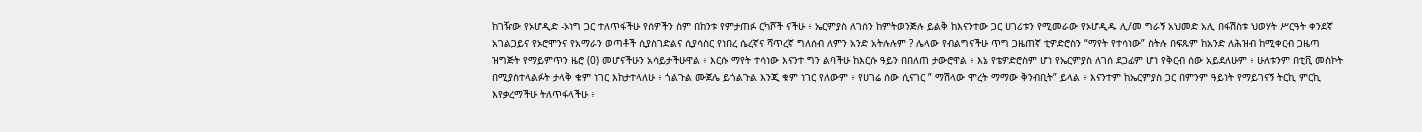ከገዥው የኦሆዲድ -ኦነግ ጋር ተለጥፋችሁ የሰዎችን ስም በከንቱ የምታጠፉ ርካሾች ናችሁ ፥ ኤርምያስ ለገሰን ከምትወንጅሉ ይልቅ ከእናንተው ጋር ሀገሪቱን የሚመራው የኦሆዲዱ ሊ/መ ግራኝ አህመድ አሊ በፋሽስቱ ህወሃት ሥርዓት ቀንደኛ አገልጋይና የኦሮሞንና የአማራን ወጣቶች ሲያስገድልና ሲያሳስር የነበረ ሴረኛና ሻጥረኛ ግለሰብ ለምን አንድ አትሉሉም ? ሌላው የብልግናችሁ ጥግ ጋዜጠኛ ቲዎድሮስን “ማየት የተሳነው” ስትሉ በፍጹም ከአንድ ለሕዝብ ከሚቀርብ ጋዜጣ ዝግጅት የማይምጥን ዜሮ (0) መሆናችሁን አሳይታችሁዋል ፥ እርሱ ማየት ተሳነው እናንተ ግን ልባችሁ ከእርሱ ዓይን በበለጠ ታውሮዋል ፥ እኔ የቴዎድሮስም ሆነ የኤርምያስ ለገሰ ደጋፊም ሆነ የቅርብ ሰው አይደለሁም ፥ ሁለቱንም በቲቪ መስኮት በሚያስተላልፉት ታላቅ ቁም ነገር እከታተላለሁ ፥ ጎልጉል ሙጀሌ ይጎልጉል እንጂ ቁም ነገር የለውም ፥ የሀገሬ ሰው ሲናገር ” ማሽላው ሞረት ማማው ቅንብቢት” ይላል ፥ እናንተም ከኤርምያስ ጋር በምንም ዓይነት የማይገናኝ ትርኪ ምርኪ እየቃረማችሁ ትለጥፋላችሁ ፥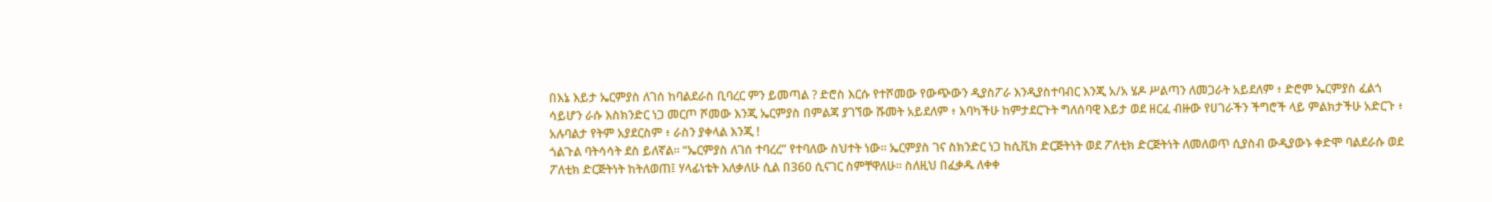በእኔ እይታ ኤርምያስ ለገሰ ከባልደራስ ቢባረር ምን ይመጣል ? ድሮስ እርሱ የተሾመው የውጭውን ዲያስፖራ እንዲያስተባብር እንጂ አ/አ ሄዶ ሥልጣን ለመጋራት አይደለም ፥ ድሮም ኤርምያስ ፈልጎ ሳይሆን ራሱ እስክንድር ነጋ መርጦ ሾመው እንጂ ኤርምያስ በምልጃ ያገኘው ሹመት አይደለም ፥ እባካችሁ ከምታደርጉት ግለሰባዊ እይታ ወደ ዘርፈ ብዙው የሀገራችን ችግሮች ላይ ምልክታችሁ አድርጉ ፥ አሉባልታ የትም አያደርስም ፥ ራስን ያቀላል እንጂ !
ጎልጉል ባትሳሳት ደስ ይለኛል። “ኤርምያስ ለገሰ ተባረረ” የተባለው ስህተት ነው። ኤርምያስ ገና ስክንድር ነጋ ከሲቪክ ድርጅትነት ወደ ፖለቲክ ድርጅትነት ለመለወጥ ሲያስብ ውዲያውኑ ቀድሞ ባልደራሱ ወደ ፖለቲክ ድርጅትነት ከትለወጠ፤ ሃላፊነቴት እለቃለሁ ሲል በ360 ሲናገር ስምቸዋለሁ። ስለዚህ በፈቃዱ ለቀቀ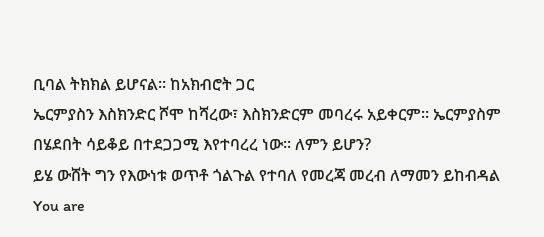ቢባል ትክክል ይሆናል። ከአክብሮት ጋር
ኤርምያስን እስክንድር ሾሞ ከሻረው፣ እስክንድርም መባረሩ አይቀርም። ኤርምያስም በሄደበት ሳይቆይ በተደጋጋሚ እየተባረረ ነው። ለምን ይሆን?
ይሄ ውሸት ግን የእውነቱ ወጥቶ ጎልጉል የተባለ የመረጃ መረብ ለማመን ይከብዳል
You are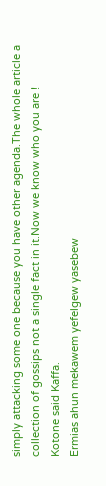simply attacking some one because you have other agenda.The whole article a collection of gossips not a single fact in it.Now we know who you are !
Kotone said Kaffa.
Ermias ahun mekawem yefelgew yasebew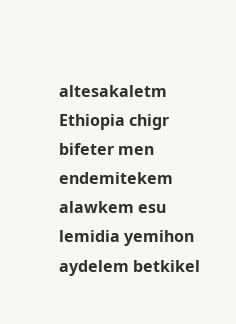altesakaletm Ethiopia chigr bifeter men endemitekem alawkem esu lemidia yemihon aydelem betkikel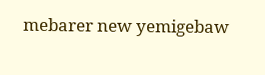mebarer new yemigebaw